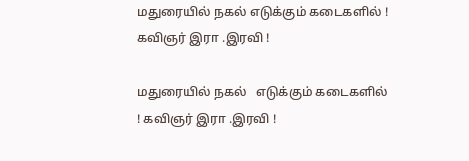மதுரையில் நகல் எடுக்கும் கடைகளில் ! கவிஞர் இரா .இரவி !

மதுரையில் நகல்   எடுக்கும் கடைகளில் ! கவிஞர் இரா .இரவி !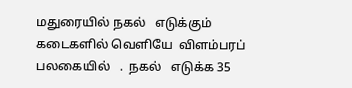மதுரையில் நகல்   எடுக்கும் கடைகளில் வெளியே  விளம்பரப் பலகையில்   .  நகல்   எடுக்க 35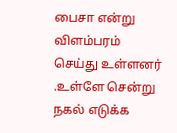பைசா என்று விளம்பரம் செய்து உள்ளனர் .உள்ளே சென்று நகல் எடுக்க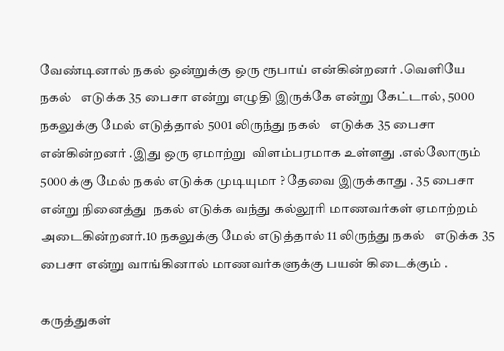வேண்டினால் நகல் ஒன்றுக்கு ஒரு ரூபாய் என்கின்றனர் .வெளியே  நகல்   எடுக்க 35 பைசா என்று எழுதி இருக்கே என்று கேட்டால், 5000 நகலுக்கு மேல் எடுத்தால் 5001 லிருந்து நகல்   எடுக்க 35 பைசா என்கின்றனர் .இது ஒரு ஏமாற்று  விளம்பரமாக உள்ளது .எல்லோரும் 5000 க்கு மேல் நகல் எடுக்க முடியுமா ? தேவை இருக்காது . 35 பைசா என்று நினைத்து  நகல் எடுக்க வந்து கல்லூரி மாணவர்கள் ஏமாற்றம் அடைகின்றனர்.10 நகலுக்கு மேல் எடுத்தால் 11 லிருந்து நகல்   எடுக்க 35 பைசா என்று வாங்கினால் மாணவர்களுக்கு பயன் கிடைக்கும் .

கருத்துகள்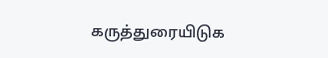கருத்துரையிடுக